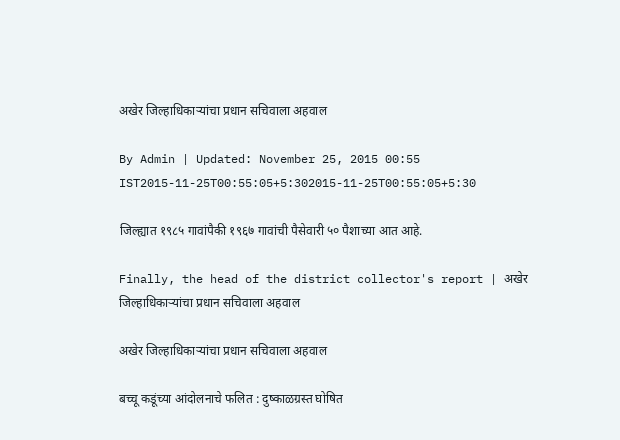अखेर जिल्हाधिकाऱ्यांचा प्रधान सचिवाला अहवाल

By Admin | Updated: November 25, 2015 00:55 IST2015-11-25T00:55:05+5:302015-11-25T00:55:05+5:30

जिल्ह्यात १९८५ गावांपैकी १९६७ गावांची पैसेवारी ५० पैशाच्या आत आहे.

Finally, the head of the district collector's report | अखेर जिल्हाधिकाऱ्यांचा प्रधान सचिवाला अहवाल

अखेर जिल्हाधिकाऱ्यांचा प्रधान सचिवाला अहवाल

बच्चू कडूंच्या आंदोलनाचे फलित : दुष्काळग्रस्त घोषित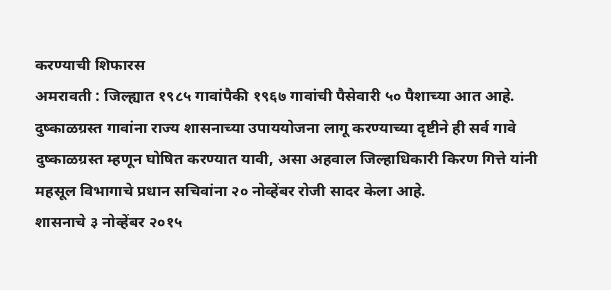करण्याची शिफारस
अमरावती : जिल्ह्यात १९८५ गावांपैकी १९६७ गावांची पैसेवारी ५० पैशाच्या आत आहे. दुष्काळग्रस्त गावांना राज्य शासनाच्या उपाययोजना लागू करण्याच्या दृष्टीने ही सर्व गावे दुष्काळग्रस्त म्हणून घोषित करण्यात यावी, असा अहवाल जिल्हाधिकारी किरण गित्ते यांनी महसूल विभागाचे प्रधान सचिवांना २० नोव्हेंबर रोजी सादर केला आहे.
शासनाचे ३ नोव्हेंबर २०१५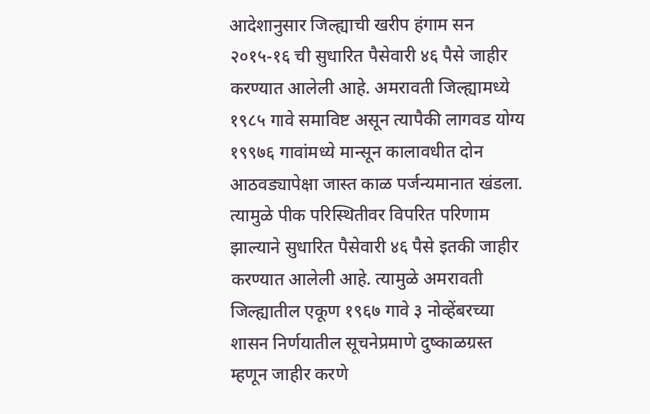आदेशानुसार जिल्ह्याची खरीप हंगाम सन २०१५-१६ ची सुधारित पैसेवारी ४६ पैसे जाहीर करण्यात आलेली आहे. अमरावती जिल्ह्यामध्ये १९८५ गावे समाविष्ट असून त्यापैकी लागवड योग्य १९९७६ गावांमध्ये मान्सून कालावधीत दोन आठवड्यापेक्षा जास्त काळ पर्जन्यमानात खंडला. त्यामुळे पीक परिस्थितीवर विपरित परिणाम झाल्याने सुधारित पैसेवारी ४६ पैसे इतकी जाहीर करण्यात आलेली आहे. त्यामुळे अमरावती जिल्ह्यातील एकूण १९६७ गावे ३ नोव्हेंबरच्या शासन निर्णयातील सूचनेप्रमाणे दुष्काळग्रस्त म्हणून जाहीर करणे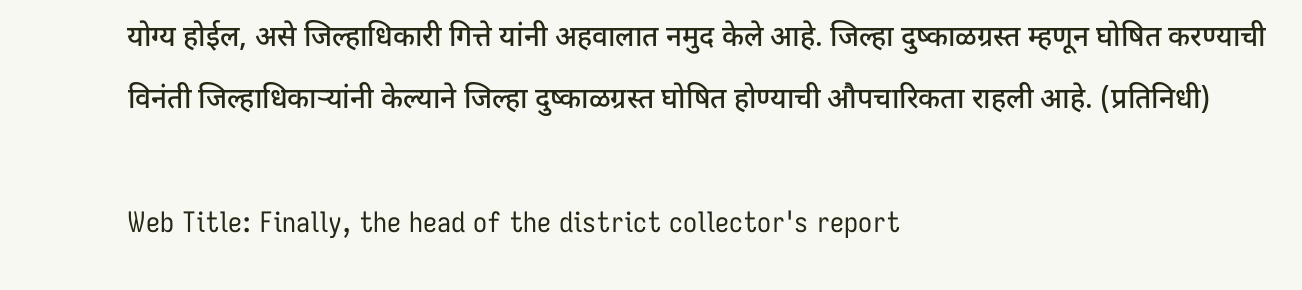योग्य होईल, असे जिल्हाधिकारी गित्ते यांनी अहवालात नमुद केले आहे. जिल्हा दुष्काळग्रस्त म्हणून घोषित करण्याची विनंती जिल्हाधिकाऱ्यांनी केल्याने जिल्हा दुष्काळग्रस्त घोषित होण्याची औपचारिकता राहली आहे. (प्रतिनिधी)

Web Title: Finally, the head of the district collector's report